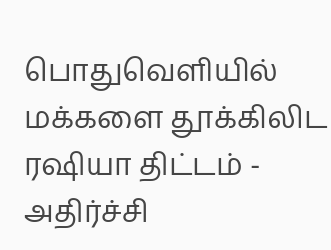பொதுவெளியில் மக்களை தூக்கிலிட ரஷியா திட்டம் - அதிர்ச்சி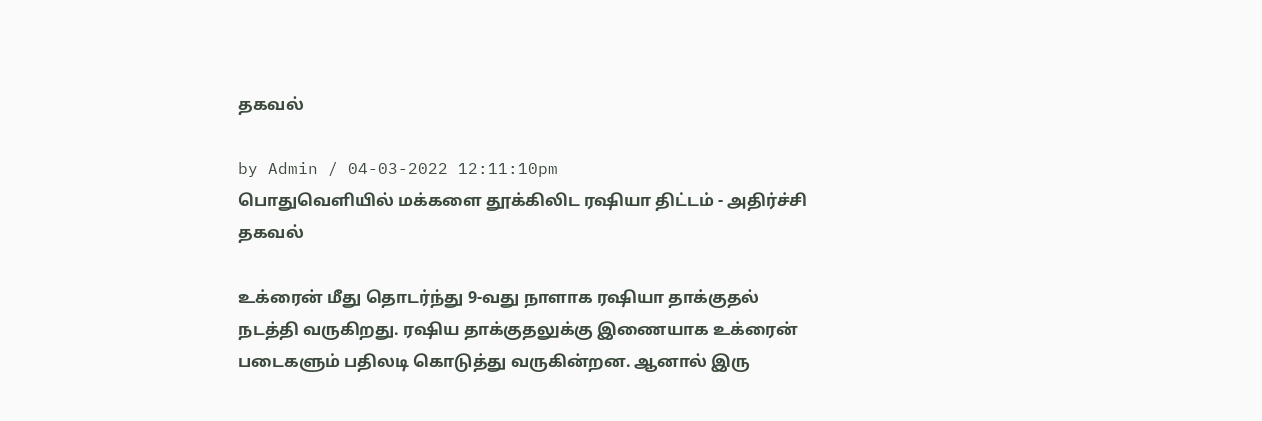தகவல்

by Admin / 04-03-2022 12:11:10pm
பொதுவெளியில் மக்களை தூக்கிலிட ரஷியா திட்டம் - அதிர்ச்சி தகவல்

உக்ரைன் மீது தொடர்ந்து 9-வது நாளாக ரஷியா தாக்குதல் நடத்தி வருகிறது. ரஷிய தாக்குதலுக்கு இணையாக உக்ரைன் படைகளும் பதிலடி கொடுத்து வருகின்றன. ஆனால் இரு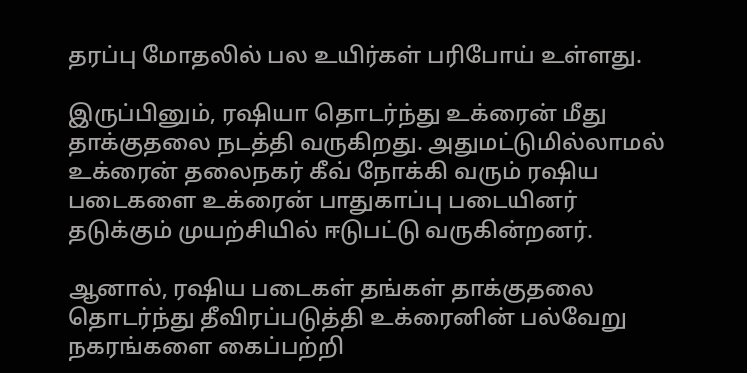தரப்பு மோதலில் பல உயிர்கள் பரிபோய் உள்ளது.

இருப்பினும், ரஷியா தொடர்ந்து உக்ரைன் மீது தாக்குதலை நடத்தி வருகிறது. அதுமட்டுமில்லாமல் உக்ரைன் தலைநகர் கீவ் நோக்கி வரும் ரஷிய படைகளை உக்ரைன் பாதுகாப்பு படையினர் தடுக்கும் முயற்சியில் ஈடுபட்டு வருகின்றனர்.

ஆனால், ரஷிய படைகள் தங்கள் தாக்குதலை தொடர்ந்து தீவிரப்படுத்தி உக்ரைனின் பல்வேறு நகரங்களை கைப்பற்றி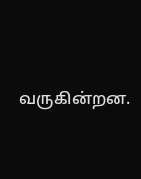வருகின்றன.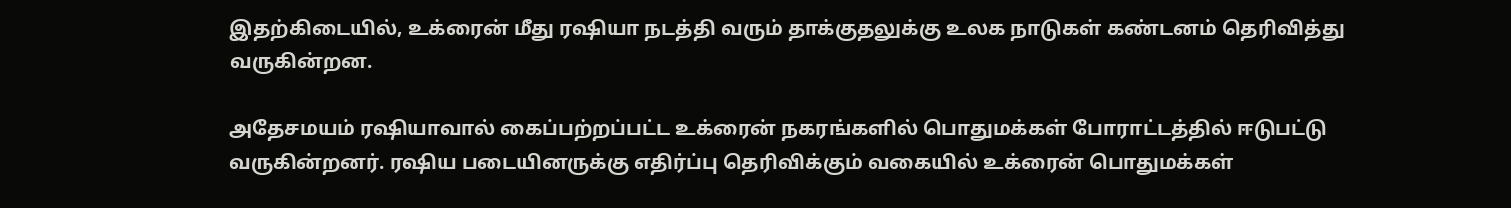இதற்கிடையில், உக்ரைன் மீது ரஷியா நடத்தி வரும் தாக்குதலுக்கு உலக நாடுகள் கண்டனம் தெரிவித்து வருகின்றன.

அதேசமயம் ரஷியாவால் கைப்பற்றப்பட்ட உக்ரைன் நகரங்களில் பொதுமக்கள் போராட்டத்தில் ஈடுபட்டு வருகின்றனர். ரஷிய படையினருக்கு எதிர்ப்பு தெரிவிக்கும் வகையில் உக்ரைன் பொதுமக்கள்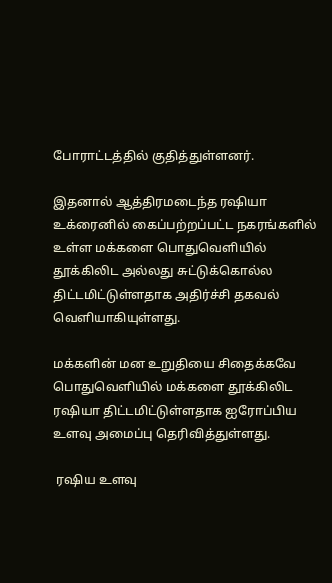போராட்டத்தில் குதித்துள்ளனர்.

இதனால் ஆத்திரமடைந்த ரஷியா உக்ரைனில் கைப்பற்றப்பட்ட நகரங்களில் உள்ள மக்களை பொதுவெளியில் தூக்கிலிட அல்லது சுட்டுக்கொல்ல  திட்டமிட்டுள்ளதாக அதிர்ச்சி தகவல் வெளியாகியுள்ளது.

மக்களின் மன உறுதியை சிதைக்கவே பொதுவெளியில் மக்களை தூக்கிலிட ரஷியா திட்டமிட்டுள்ளதாக ஐரோப்பிய உளவு அமைப்பு தெரிவித்துள்ளது.

 ரஷிய உளவு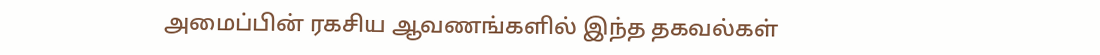அமைப்பின் ரகசிய ஆவணங்களில் இந்த தகவல்கள்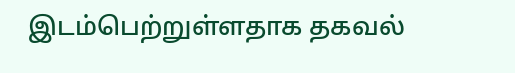இடம்பெற்றுள்ளதாக தகவல்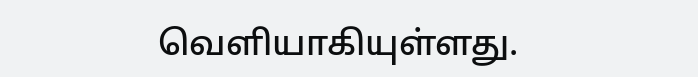வெளியாகியுள்ளது.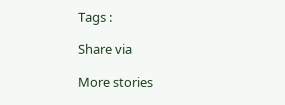Tags :

Share via

More stories